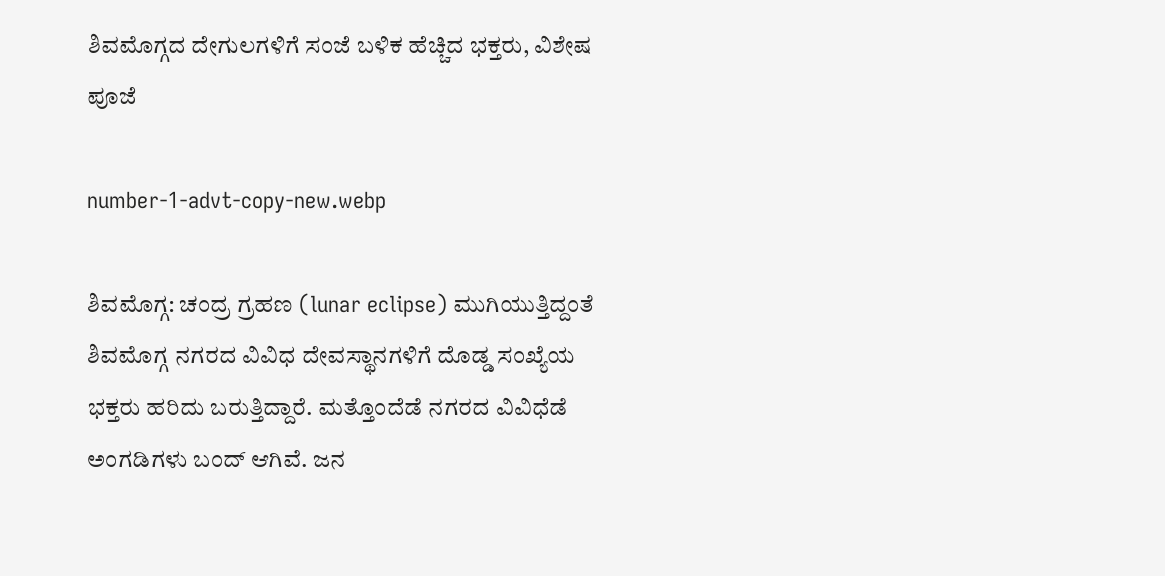ಶಿವಮೊಗ್ಗದ ದೇಗುಲಗಳಿಗೆ ಸಂಜೆ ಬಳಿಕ ಹೆಚ್ಚಿದ ಭಕ್ತರು, ವಿಶೇಷ ಪೂಜೆ

number-1-advt-copy-new.webp

ಶಿವಮೊಗ್ಗ: ಚಂದ್ರ ಗ್ರಹಣ (lunar eclipse) ಮುಗಿಯುತ್ತಿದ್ದಂತೆ ಶಿವಮೊಗ್ಗ ನಗರದ ವಿವಿಧ ದೇವಸ್ಥಾನಗಳಿಗೆ ದೊಡ್ಡ ಸಂಖ್ಯೆಯ ಭಕ್ತರು ಹರಿದು ಬರುತ್ತಿದ್ದಾರೆ. ಮತ್ತೊಂದೆಡೆ ನಗರದ ವಿವಿಧೆಡೆ ಅಂಗಡಿಗಳು ಬಂದ್‌ ಆಗಿವೆ. ಜನ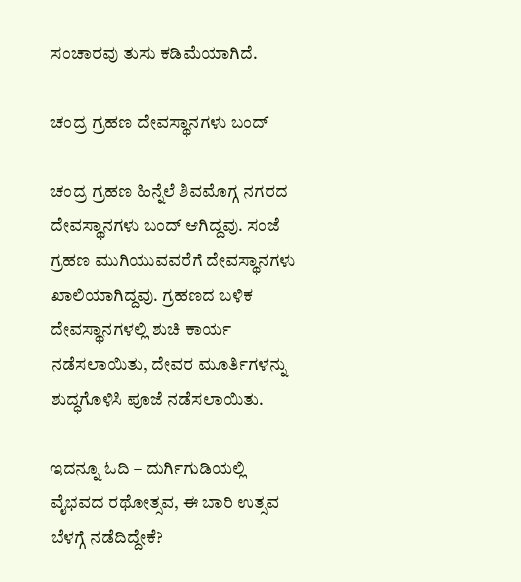ಸಂಚಾರವು ತುಸು ಕಡಿಮೆಯಾಗಿದೆ.

ಚಂದ್ರ ಗ್ರಹಣ ದೇವಸ್ಥಾನಗಳು ಬಂದ್‌

ಚಂದ್ರ ಗ್ರಹಣ ಹಿನ್ನೆಲೆ ಶಿವಮೊಗ್ಗ ನಗರದ ದೇವಸ್ಥಾನಗಳು ಬಂದ್‌ ಆಗಿದ್ದವು. ಸಂಜೆ ಗ್ರಹಣ ಮುಗಿಯುವವರೆಗೆ ದೇವಸ್ಥಾನಗಳು ಖಾಲಿಯಾಗಿದ್ದವು. ಗ್ರಹಣದ ಬಳಿಕ ದೇವಸ್ಥಾನಗಳಲ್ಲಿ ಶುಚಿ ಕಾರ್ಯ ನಡೆಸಲಾಯಿತು, ದೇವರ ಮೂರ್ತಿಗಳನ್ನು ಶುದ್ಧಗೊಳಿಸಿ ಪೂಜೆ ನಡೆಸಲಾಯಿತು.

ಇದನ್ನೂ ಓದಿ – ದುರ್ಗಿಗುಡಿಯಲ್ಲಿ ವೈಭವದ ರಥೋತ್ಸವ, ಈ ಬಾರಿ ಉತ್ಸವ ಬೆಳಗ್ಗೆ ನಡೆದಿದ್ದೇಕೆ?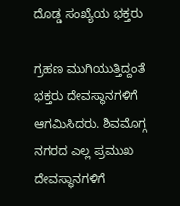ದೊಡ್ಡ ಸಂಖ್ಯೆಯ ಭಕ್ತರು

ಗ್ರಹಣ ಮುಗಿಯುತ್ತಿದ್ದಂತೆ ಭಕ್ತರು ದೇವಸ್ಥಾನಗಳಿಗೆ ಆಗಮಿಸಿದರು. ಶಿವಮೊಗ್ಗ ನಗರದ ಎಲ್ಲ ಪ್ರಮುಖ ದೇವಸ್ಥಾನಗಳಿಗೆ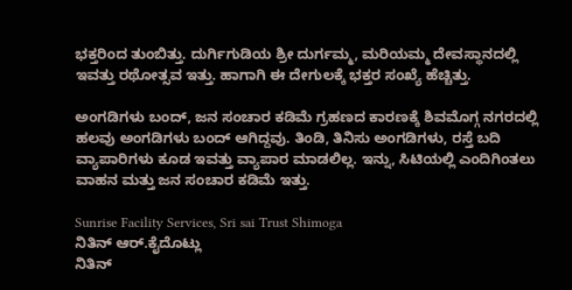ಭಕ್ತರಿಂದ ತುಂಬಿತ್ತು. ದುರ್ಗಿಗುಡಿಯ ‍‍ಶ್ರೀ ದುರ್ಗಮ್ಮ, ಮರಿಯಮ್ಮ ದೇವಸ್ಥಾನದಲ್ಲಿ ಇವತ್ತು ರಥೋತ್ಸವ ಇತ್ತು. ಹಾಗಾಗಿ ಈ ದೇಗುಲಕ್ಕೆ ಭಕ್ತರ ಸಂಖ್ಯೆ ಹೆಚ್ಚಿತ್ತು.

ಅಂಗಡಿಗಳು ಬಂದ್‌, ಜನ ಸಂಚಾರ ಕಡಿಮೆ ಗ್ರಹಣದ ಕಾರಣಕ್ಕೆ ಶಿವಮೊಗ್ಗ ನಗರದಲ್ಲಿ ಹಲವು ಅಂಗಡಿಗಳು ಬಂದ್‌ ಆಗಿದ್ದವು. ತಿಂಡಿ, ತಿನಿಸು ಅಂಗಡಿಗಳು, ರಸ್ತೆ ಬದಿ ವ್ಯಾಪಾರಿಗಳು ಕೂಡ ಇವತ್ತು ವ್ಯಾಪಾರ ಮಾಡಲಿಲ್ಲ. ಇನ್ನು, ಸಿಟಿಯಲ್ಲಿ ಎಂದಿಗಿಂತಲು ವಾಹನ ಮತ್ತು ಜನ ಸಂಚಾರ ಕಡಿಮೆ ಇತ್ತು.

Sunrise Facility Services, Sri sai Trust Shimoga
ನಿತಿನ್ ಆರ್‌.ಕೈದೊಟ್ಲು
ನಿತಿನ್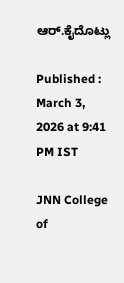ಆರ್‌.ಕೈದೊಟ್ಲು

Published : March 3, 2026 at 9:41 PM IST

JNN College of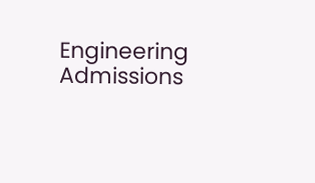Engineering Admissions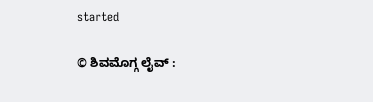started

© ಶಿವಮೊಗ್ಗ ಲೈವ್‌ :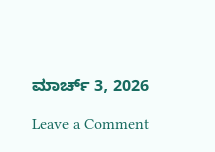ಮಾರ್ಚ್ 3, 2026

Leave a Comment